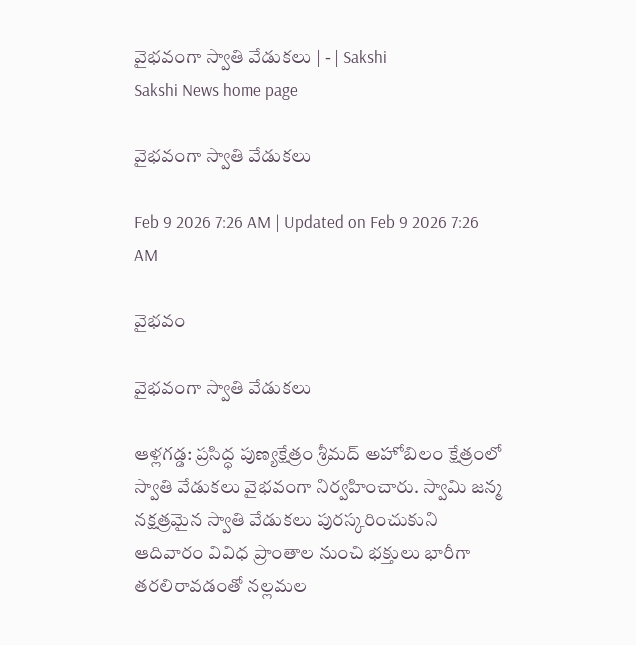వైభవంగా స్వాతి వేడుకలు | - | Sakshi
Sakshi News home page

వైభవంగా స్వాతి వేడుకలు

Feb 9 2026 7:26 AM | Updated on Feb 9 2026 7:26 AM

వైభవం

వైభవంగా స్వాతి వేడుకలు

ఆళ్లగడ్డ: ప్రసిద్ధ పుణ్యక్షేత్రం శ్రీమద్‌ అహోబిలం క్షేత్రంలో స్వాతి వేడుకలు వైభవంగా నిర్వహించారు. స్వామి జన్మ నక్షత్రమైన స్వాతి వేడుకలు పురస్కరించుకుని ఆదివారం వివిధ ప్రాంతాల నుంచి భక్తులు భారీగా తరలిరావడంతో నల్లమల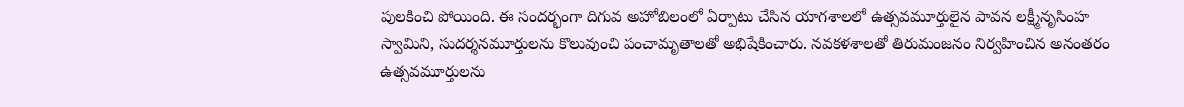పులకించి పోయింది. ఈ సందర్భంగా దిగువ అహోబిలంలో ఏర్పాటు చేసిన యాగశాలలో ఉత్సవమూర్తులైన పావన లక్ష్మీనృసింహ స్వామిని, సుదర్శనమూర్తులను కొలువుంచి పంచామృతాలతో అభిషేకించారు. నవకళశాలతో తిరుమంజనం నిర్వహించిన అనంతరం ఉత్సవమూర్తులను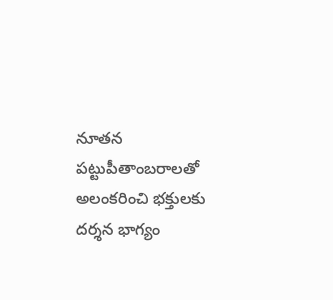నూతన పట్టుపీతాంబరాలతో అలంకరించి భక్తులకు దర్శన భాగ్యం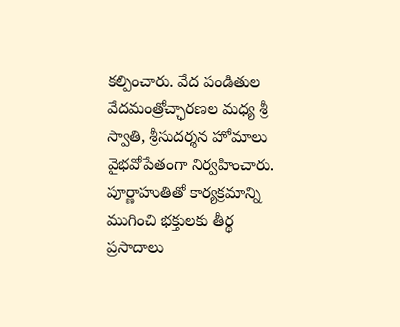కల్పించారు. వేద పండితుల వేదమంత్రోచ్ఛారణల మధ్య శ్రీ స్వాతి, శ్రీసుదర్శన హోమాలు వైభవోపేతంగా నిర్వహించారు. పూర్ణాహుతితో కార్యక్రమాన్ని ముగించి భక్తులకు తీర్థ ప్రసాదాలు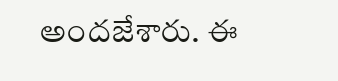అందజేశారు. ఈ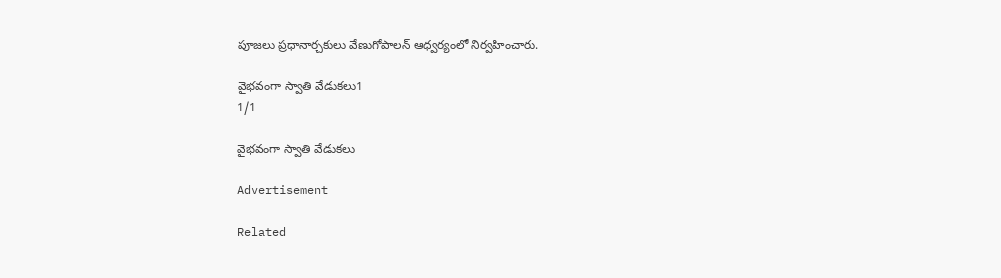పూజలు ప్రధానార్చకులు వేణుగోపాలన్‌ ఆధ్వర్యంలో నిర్వహించారు.

వైభవంగా స్వాతి వేడుకలు1
1/1

వైభవంగా స్వాతి వేడుకలు

Advertisement

Related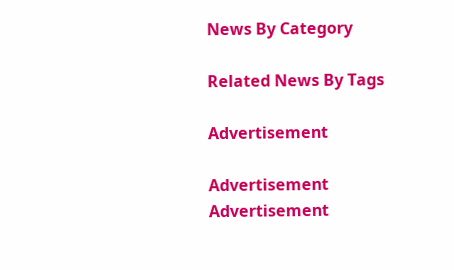News By Category

Related News By Tags

Advertisement

Advertisement
Advertisement